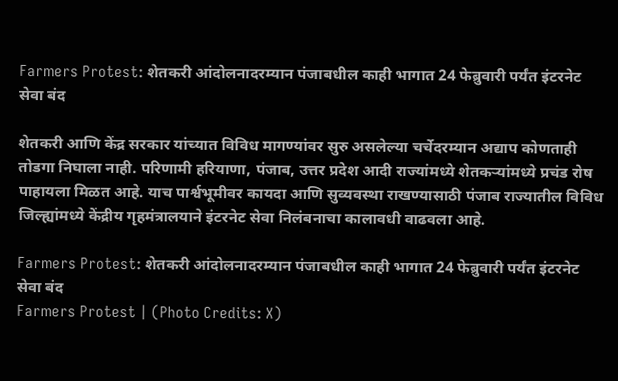Farmers Protest: शेतकरी आंदोलनादरम्यान पंजाबधील काही भागात 24 फेब्रुवारी पर्यंत इंटरनेट सेवा बंद

शेतकरी आणि केंद्र सरकार यांच्यात विविध मागण्यांवर सुरु असलेल्या चर्चेदरम्यान अद्याप कोणताही तोडगा निघाला नाही. परिणामी हरियाणा, पंजाब, उत्तर प्रदेश आदी राज्यांमध्ये शेतकऱ्यांमध्ये प्रचंड रोष पाहायला मिळत आहे. याच पार्श्वभूमीवर कायदा आणि सुव्यवस्था राखण्यासाठी पंजाब राज्यातील विविध जिल्ह्यांमध्ये केंद्रीय गृहमंत्रालयाने इंटरनेट सेवा निलंबनाचा कालावधी वाढवला आहे.

Farmers Protest: शेतकरी आंदोलनादरम्यान पंजाबधील काही भागात 24 फेब्रुवारी पर्यंत इंटरनेट सेवा बंद
Farmers Protest | (Photo Credits: X)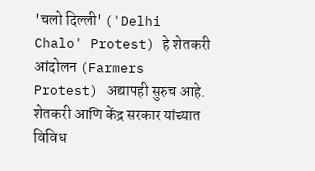'चलो दिल्ली' ('Delhi Chalo' Protest) हे शेतकरी आंदोलन (Farmers Protest) अद्यापही सुरुच आहे. शेतकरी आणि केंद्र सरकार यांच्यात विविध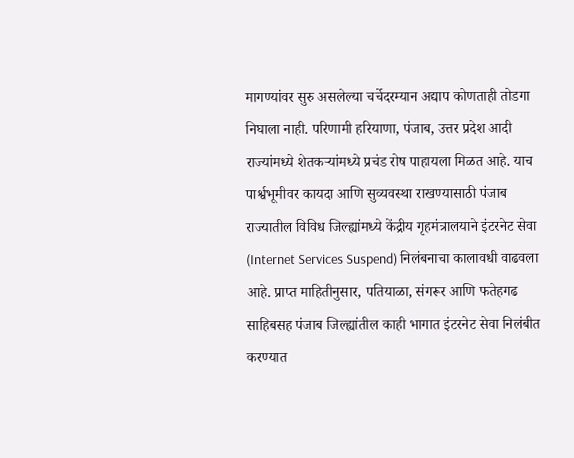मागण्यांवर सुरु असलेल्या चर्चेदरम्यान अद्याप कोणताही तोडगा निघाला नाही. परिणामी हरियाणा, पंजाब, उत्तर प्रदेश आदी राज्यांमध्ये शेतकऱ्यांमध्ये प्रचंड रोष पाहायला मिळत आहे. याच पार्श्वभूमीवर कायदा आणि सुव्यवस्था राखण्यासाठी पंजाब राज्यातील विविध जिल्ह्यांमध्ये केंद्रीय गृहमंत्रालयाने इंटरनेट सेवा (Internet Services Suspend) निलंबनाचा कालावधी वाढवला आहे. प्राप्त माहितीनुसार, पतियाळा, संगरूर आणि फतेहगढ साहिबसह पंजाब जिल्ह्यांतील काही भागात इंटरनेट सेवा निलंबीत करण्यात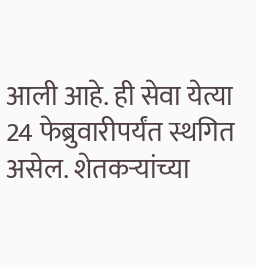आली आहे. ही सेवा येत्या 24 फेब्रुवारीपर्यंत स्थगित असेल. शेतकऱ्यांच्या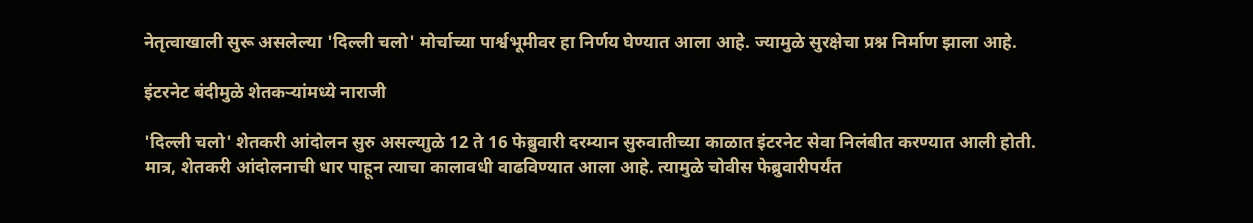नेतृत्वाखाली सुरू असलेल्या 'दिल्ली चलो' मोर्चाच्या पार्श्वभूमीवर हा निर्णय घेण्यात आला आहे. ज्यामुळे सुरक्षेचा प्रश्न निर्माण झाला आहे.

इंटरनेट बंदीमुळे शेतकऱ्यांमध्ये नाराजी

'दिल्ली चलो' शेतकरी आंदोलन सुरु असल्याुळे 12 ते 16 फेब्रुवारी दरम्यान सुरुवातीच्या काळात इंटरनेट सेवा निलंबीत करण्यात आली होती. मात्र, शेतकरी आंदोलनाची धार पाहून त्याचा कालावधी वाढविण्यात आला आहे. त्यामुळे चोवीस फेब्रुवारीपर्यंत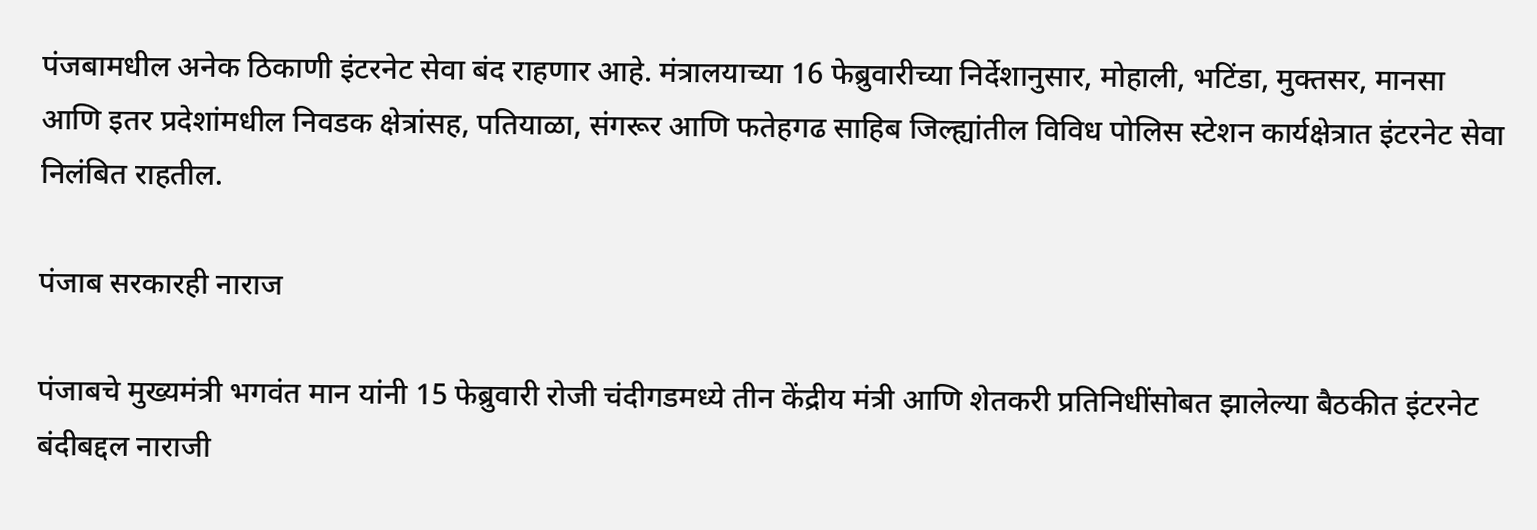पंजबामधील अनेक ठिकाणी इंटरनेट सेवा बंद राहणार आहे. मंत्रालयाच्या 16 फेब्रुवारीच्या निर्देशानुसार, मोहाली, भटिंडा, मुक्तसर, मानसा आणि इतर प्रदेशांमधील निवडक क्षेत्रांसह, पतियाळा, संगरूर आणि फतेहगढ साहिब जिल्ह्यांतील विविध पोलिस स्टेशन कार्यक्षेत्रात इंटरनेट सेवा निलंबित राहतील.

पंजाब सरकारही नाराज

पंजाबचे मुख्यमंत्री भगवंत मान यांनी 15 फेब्रुवारी रोजी चंदीगडमध्ये तीन केंद्रीय मंत्री आणि शेतकरी प्रतिनिधींसोबत झालेल्या बैठकीत इंटरनेट बंदीबद्दल नाराजी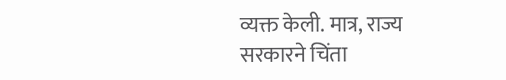व्यक्त केली. मात्र, राज्य सरकारने चिंता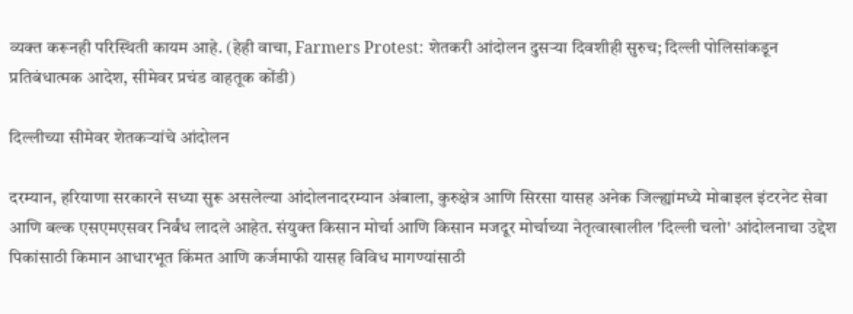व्यक्त करूनही परिस्थिती कायम आहे. (हेही वाचा, Farmers Protest: शेतकरी आंदोलन दुसऱ्या दिवशीही सुरुच; दिल्ली पोलिसांकडून प्रतिबंधात्मक आदेश, सीमेवर प्रचंड वाहतूक कोंडी)

दिल्लीच्या सीमेवर शेतकऱ्यांचे आंदोलन

दरम्यान, हरियाणा सरकारने सध्या सुरू असलेल्या आंदोलनादरम्यान अंबाला, कुरुक्षेत्र आणि सिरसा यासह अनेक जिल्ह्यांमध्ये मोबाइल इंटरनेट सेवा आणि बल्क एसएमएसवर निर्बंध लादले आहेत. संयुक्त किसान मोर्चा आणि किसान मजदूर मोर्चाच्या नेतृत्वाखालील 'दिल्ली चलो' आंदोलनाचा उद्देश पिकांसाठी किमान आधारभूत किंमत आणि कर्जमाफी यासह विविध मागण्यांसाठी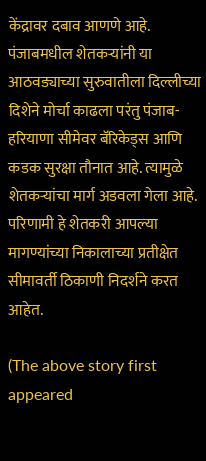केंद्रावर दबाव आणणे आहे. पंजाबमधील शेतकऱ्यांनी या आठवड्याच्या सुरुवातीला दिल्लीच्या दिशेने मोर्चा काढला परंतु पंजाब-हरियाणा सीमेवर बॅरिकेड्स आणि कडक सुरक्षा तौनात आहे. त्यामुळे शेतकऱ्यांचा मार्ग अडवला गेला आहे. परिणामी हे शेतकरी आपल्या मागण्यांच्या निकालाच्या प्रतीक्षेत सीमावर्ती ठिकाणी निदर्शने करत आहेत.

(The above story first appeared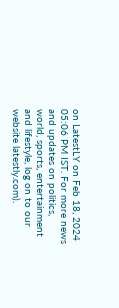on LatestLY on Feb 18, 2024 05:06 PM IST. For more news and updates on politics, world, sports, entertainment and lifestyle, log on to our website latestly.com).